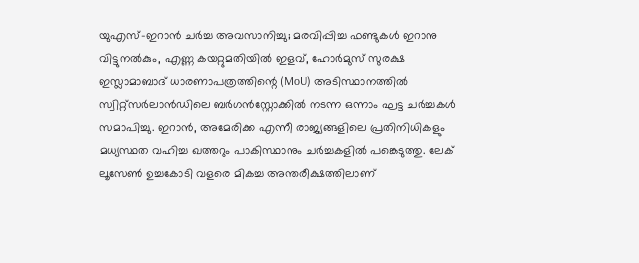യുഎസ്-ഇറാൻ ചർച്ച അവസാനിച്ചു; മരവിപ്പിച്ച ഫണ്ടുകൾ ഇറാനു വിട്ടുനൽകും, എണ്ണ കയറ്റുമതിയിൽ ഇളവ്, ഹോർമുസ് സുരക്ഷ
ഇസ്ലാമാബാദ് ധാരണാപത്രത്തിന്റെ (MoU) അടിസ്ഥാനത്തിൽ സ്വിറ്റ്സർലാൻഡിലെ ബർഗൻസ്റ്റോക്കിൽ നടന്ന ഒന്നാം ഘട്ട ചർച്ചകൾ സമാപിച്ചു. ഇറാൻ, അമേരിക്ക എന്നീ രാജ്യങ്ങളിലെ പ്രതിനിധികളും മധ്യസ്ഥത വഹിച്ച ഖത്തറും പാകിസ്ഥാനും ചർച്ചകളിൽ പങ്കെടുത്തു. ലേക് ലൂസേൺ ഉച്ചകോടി വളരെ മികച്ച അന്തരീക്ഷത്തിലാണ്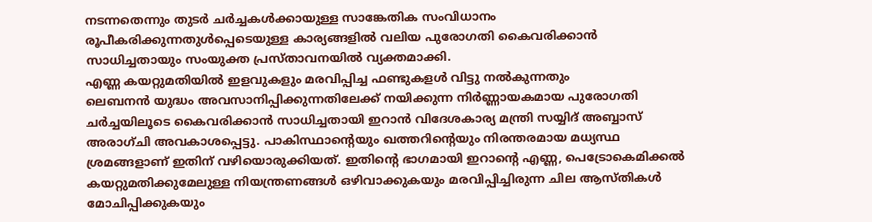നടന്നതെന്നും തുടർ ചർച്ചകൾക്കായുള്ള സാങ്കേതിക സംവിധാനം രൂപീകരിക്കുന്നതുൾപ്പെടെയുള്ള കാര്യങ്ങളിൽ വലിയ പുരോഗതി കൈവരിക്കാൻ സാധിച്ചതായും സംയുക്ത പ്രസ്താവനയിൽ വ്യക്തമാക്കി.
എണ്ണ കയറ്റുമതിയിൽ ഇളവുകളും മരവിപ്പിച്ച ഫണ്ടുകളൾ വിട്ടു നൽകുന്നതും
ലെബനൻ യുദ്ധം അവസാനിപ്പിക്കുന്നതിലേക്ക് നയിക്കുന്ന നിർണ്ണായകമായ പുരോഗതി ചർച്ചയിലൂടെ കൈവരിക്കാൻ സാധിച്ചതായി ഇറാൻ വിദേശകാര്യ മന്ത്രി സയ്യിദ് അബ്ബാസ് അരാഗ്ചി അവകാശപ്പെട്ടു. പാകിസ്ഥാന്റെയും ഖത്തറിന്റെയും നിരന്തരമായ മധ്യസ്ഥ ശ്രമങ്ങളാണ് ഇതിന് വഴിയൊരുക്കിയത്. ഇതിന്റെ ഭാഗമായി ഇറാന്റെ എണ്ണ, പെട്രോകെമിക്കൽ കയറ്റുമതിക്കുമേലുള്ള നിയന്ത്രണങ്ങൾ ഒഴിവാക്കുകയും മരവിപ്പിച്ചിരുന്ന ചില ആസ്തികൾ മോചിപ്പിക്കുകയും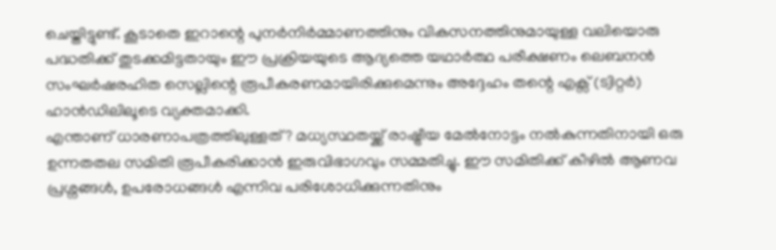ചെയ്തിട്ടുണ്ട്. കൂടാതെ ഇറാന്റെ പുനർനിർമ്മാണത്തിനും വികസനത്തിനുമായുള്ള വലിയൊരു പദ്ധതിക്ക് തുടക്കമിട്ടതായും ഈ പ്രക്രിയയുടെ ആദ്യത്തെ യഥാർത്ഥ പരീക്ഷണം ലെബനൻ സംഘർഷരഹിത സെല്ലിന്റെ രൂപീകരണമായിരിക്കുമെന്നും അദ്ദേഹം തന്റെ എക്സ് (ട്വിറ്റർ) ഹാൻഡിലിലൂടെ വ്യക്തമാക്കി.
എന്താണ് ധാരണാപത്രത്തിലുള്ളത്? മധ്യസ്ഥതയ്ക്ക് രാഷ്ട്രീയ മേൽനോട്ടം നൽകുന്നതിനായി ഒരു ഉന്നതതല സമിതി രൂപീകരിക്കാൻ ഇരുവിഭാഗവും സമ്മതിച്ചു. ഈ സമിതിക്ക് കീഴിൽ ആണവ പ്രശ്നങ്ങൾ, ഉപരോധങ്ങൾ എന്നിവ പരിശോധിക്കുന്നതിനും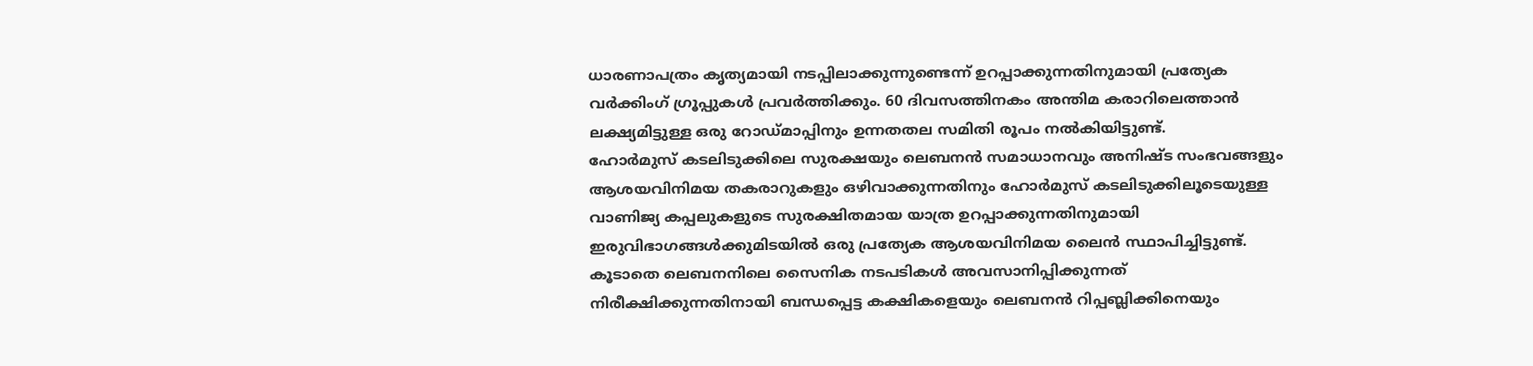ധാരണാപത്രം കൃത്യമായി നടപ്പിലാക്കുന്നുണ്ടെന്ന് ഉറപ്പാക്കുന്നതിനുമായി പ്രത്യേക വർക്കിംഗ് ഗ്രൂപ്പുകൾ പ്രവർത്തിക്കും. 60 ദിവസത്തിനകം അന്തിമ കരാറിലെത്താൻ ലക്ഷ്യമിട്ടുള്ള ഒരു റോഡ്മാപ്പിനും ഉന്നതതല സമിതി രൂപം നൽകിയിട്ടുണ്ട്.
ഹോർമുസ് കടലിടുക്കിലെ സുരക്ഷയും ലെബനൻ സമാധാനവും അനിഷ്ട സംഭവങ്ങളും ആശയവിനിമയ തകരാറുകളും ഒഴിവാക്കുന്നതിനും ഹോർമുസ് കടലിടുക്കിലൂടെയുള്ള വാണിജ്യ കപ്പലുകളുടെ സുരക്ഷിതമായ യാത്ര ഉറപ്പാക്കുന്നതിനുമായി ഇരുവിഭാഗങ്ങൾക്കുമിടയിൽ ഒരു പ്രത്യേക ആശയവിനിമയ ലൈൻ സ്ഥാപിച്ചിട്ടുണ്ട്. കൂടാതെ ലെബനനിലെ സൈനിക നടപടികൾ അവസാനിപ്പിക്കുന്നത് നിരീക്ഷിക്കുന്നതിനായി ബന്ധപ്പെട്ട കക്ഷികളെയും ലെബനൻ റിപ്പബ്ലിക്കിനെയും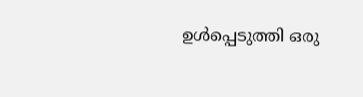ഉൾപ്പെടുത്തി ഒരു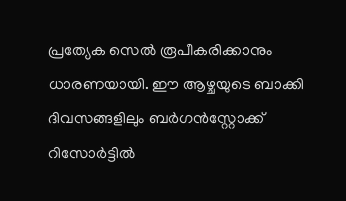പ്രത്യേക സെൽ രൂപീകരിക്കാനും ധാരണയായി. ഈ ആഴ്ചയുടെ ബാക്കി ദിവസങ്ങളിലും ബർഗൻസ്റ്റോക്ക് റിസോർട്ടിൽ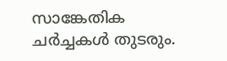സാങ്കേതിക ചർച്ചകൾ തുടരും.